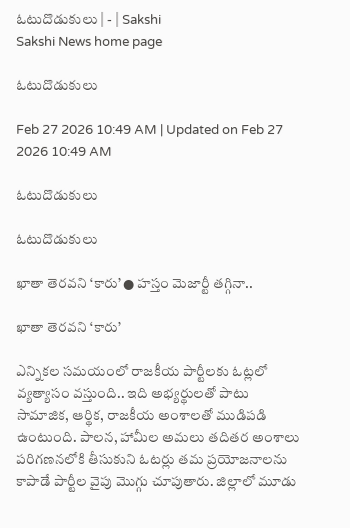ఓటుదొడుకులు | - | Sakshi
Sakshi News home page

ఓటుదొడుకులు

Feb 27 2026 10:49 AM | Updated on Feb 27 2026 10:49 AM

ఓటుదొడుకులు

ఓటుదొడుకులు

ఖాతా తెరవని ‘కారు’ ● హస్తం మెజార్టీ తగ్గినా..

ఖాతా తెరవని ‘కారు’

ఎన్నికల సమయంలో రాజకీయ పార్టీలకు ఓట్లలో వ్యత్యాసం వస్తుంది.. ఇది అభ్యర్థులతో పాటు సామాజిక, ఆర్థిక, రాజకీయ అంశాలతో ముడిపడి ఉంటుంది. పాలన, హామీల అమలు తదితర అంశాలు పరిగణనలోకి తీసుకుని ఓటర్లు తమ ప్రయోజనాలను కాపాడే పార్టీల వైపు మొగ్గు చూపుతారు. జిల్లాలో మూడు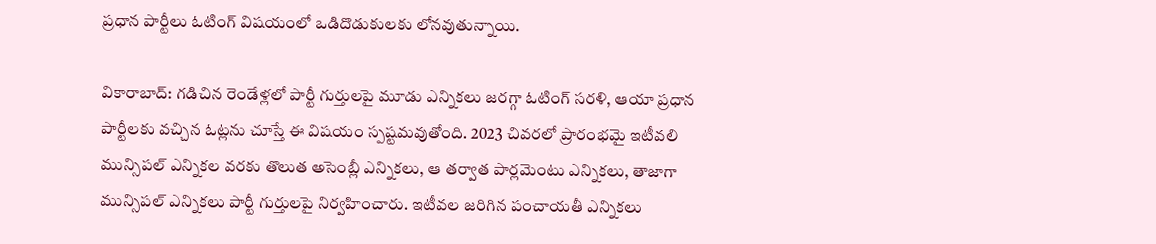ప్రధాన పార్టీలు ఓటింగ్‌ విషయంలో ఒడిదొడుకులకు లోనవుతున్నాయి.

వికారాబాద్‌: గడిచిన రెండేళ్లలో పార్టీ గుర్తులపై మూడు ఎన్నికలు జరగ్గా ఓటింగ్‌ సరళి, ఆయా ప్రధాన పార్టీలకు వచ్చిన ఓట్లను చూస్తే ఈ విషయం స్పష్టమవుతోంది. 2023 చివరలో ప్రారంభమై ఇటీవలి మున్సిపల్‌ ఎన్నికల వరకు తొలుత అసెంబ్లీ ఎన్నికలు, ఆ తర్వాత పార్లమెంటు ఎన్నికలు, తాజాగా మున్సిపల్‌ ఎన్నికలు పార్టీ గుర్తులపై నిర్వహించారు. ఇటీవల జరిగిన పంచాయతీ ఎన్నికలు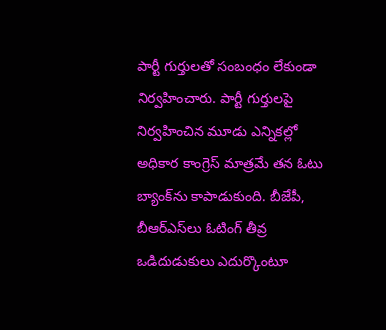పార్టీ గుర్తులతో సంబంధం లేకుండా నిర్వహించారు. పార్టీ గుర్తులపై నిర్వహించిన మూడు ఎన్నికల్లో అధికార కాంగ్రెస్‌ మాత్రమే తన ఓటు బ్యాంక్‌ను కాపాడుకుంది. బీజేపీ, బీఆర్‌ఎస్‌లు ఓటింగ్‌ తీవ్ర ఒడిదుడుకులు ఎదుర్కొంటూ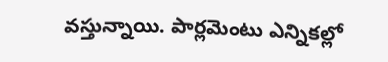వస్తున్నాయి. పార్లమెంటు ఎన్నికల్లో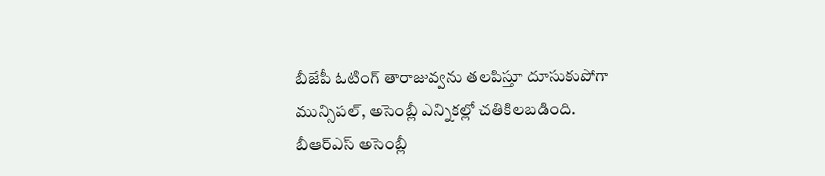బీజేపీ ఓటింగ్‌ తారాజువ్వను తలపిస్తూ దూసుకుపోగా మున్సిపల్‌, అసెంబ్లీ ఎన్నికల్లో చతికిలబడింది. బీఆర్‌ఎస్‌ అసెంబ్లీ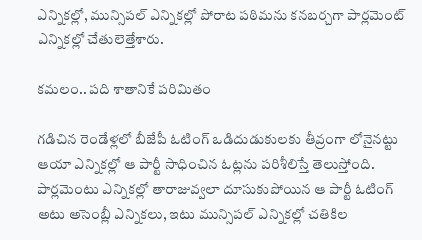ఎన్నికల్లో, మున్సిపల్‌ ఎన్నికల్లో పోరాట పఠిమను కనబర్చగా పార్లమెంట్‌ ఎన్నికల్లో చేతులెత్తేశారు.

కమలం.. పది శాతానికే పరిమితం

గడిచిన రెండేళ్లలో బీజేపీ ఓటింగ్‌ ఒడిదుడుకులకు తీవ్రంగా లోనైనట్టు ఆయా ఎన్నికల్లో ఆ పార్టీ సాధించిన ఓట్లను పరిశీలిస్తే తెలుస్తోంది. పార్లమెంటు ఎన్నికల్లో తారాజువ్వలా దూసుకుపోయిన ఆ పార్టీ ఓటింగ్‌ అటు అసెంబ్లీ ఎన్నికలు, ఇటు మున్సిపల్‌ ఎన్నికల్లో చతికిల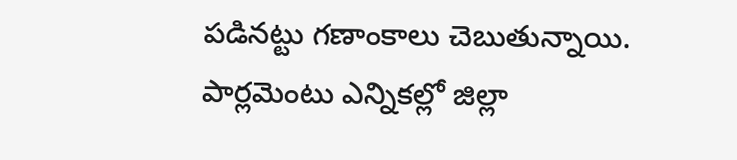పడినట్టు గణాంకాలు చెబుతున్నాయి. పార్లమెంటు ఎన్నికల్లో జిల్లా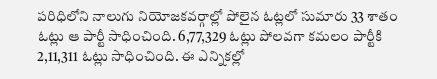పరిధిలోని నాలుగు నియోజకవర్గాల్లో పోలైన ఓట్లలో సుమారు 33 శాతం ఓట్లు ఆ పార్టీ సాధించింది. 6,77,329 ఓట్లు పోలవగా కమలం పార్టీకి 2,11,311 ఓట్లు సాధించింది. ఈ ఎన్నికల్లో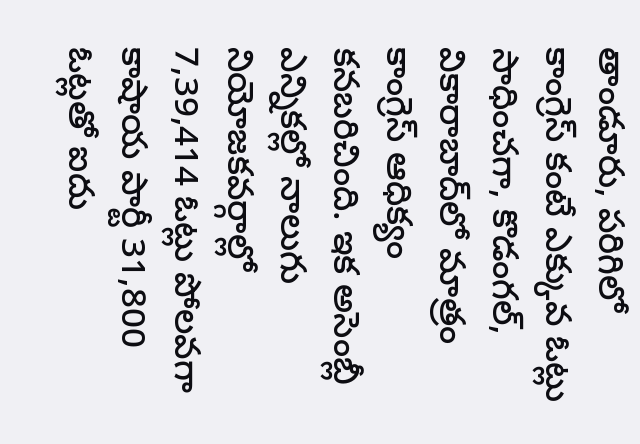తాండూరు, పరిగిలో కాంగ్రెస్‌ కంటే ఎక్కువ ఓట్లు సాధించగా, కొడంగల్‌, వికారాబాద్‌లో మాత్రం కాంగ్రెస్‌ ఆధిక్యం కనబరిచింది. ఇక అసెంబ్లీ ఎన్నికల్లో నాలుగు నియోజకవర్గాల్లో 7,39,414 ఓట్లు పోలవగా కాషాయ పార్టీ 31,800 ఓట్లతో ఐదు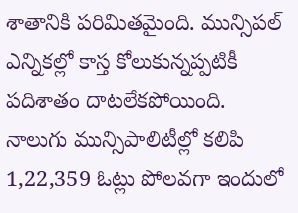శాతానికి పరిమితమైంది. మున్సిపల్‌ ఎన్నికల్లో కాస్త కోలుకున్నప్పటికీ పదిశాతం దాటలేకపోయింది. నాలుగు మున్సిపాలిటీల్లో కలిపి 1,22,359 ఓట్లు పోలవగా ఇందులో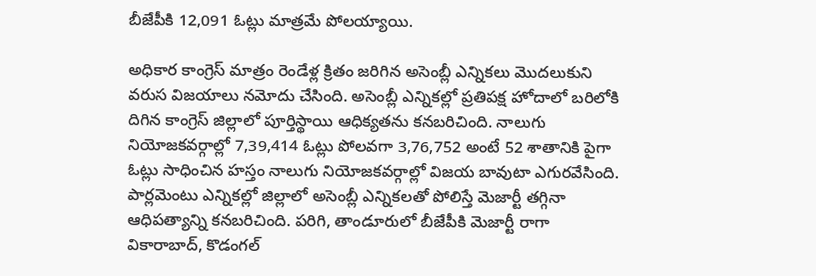బీజేపీకి 12,091 ఓట్లు మాత్రమే పోలయ్యాయి.

అధికార కాంగ్రెస్‌ మాత్రం రెండేళ్ల క్రితం జరిగిన అసెంబ్లీ ఎన్నికలు మొదలుకుని వరుస విజయాలు నమోదు చేసింది. అసెంబ్లీ ఎన్నికల్లో ప్రతిపక్ష హోదాలో బరిలోకి దిగిన కాంగ్రెస్‌ జిల్లాలో పూర్తిస్థాయి ఆధిక్యతను కనబరిచింది. నాలుగు నియోజకవర్గాల్లో 7,39,414 ఓట్లు పోలవగా 3,76,752 అంటే 52 శాతానికి పైగా ఓట్లు సాధించిన హస్తం నాలుగు నియోజకవర్గాల్లో విజయ బావుటా ఎగురవేసింది. పార్లమెంటు ఎన్నికల్లో జిల్లాలో అసెంబ్లీ ఎన్నికలతో పోలిస్తే మెజార్టీ తగ్గినా ఆధిపత్యాన్ని కనబరిచింది. పరిగి, తాండూరులో బీజేపీకి మెజార్టీ రాగా వికారాబాద్‌, కొడంగల్‌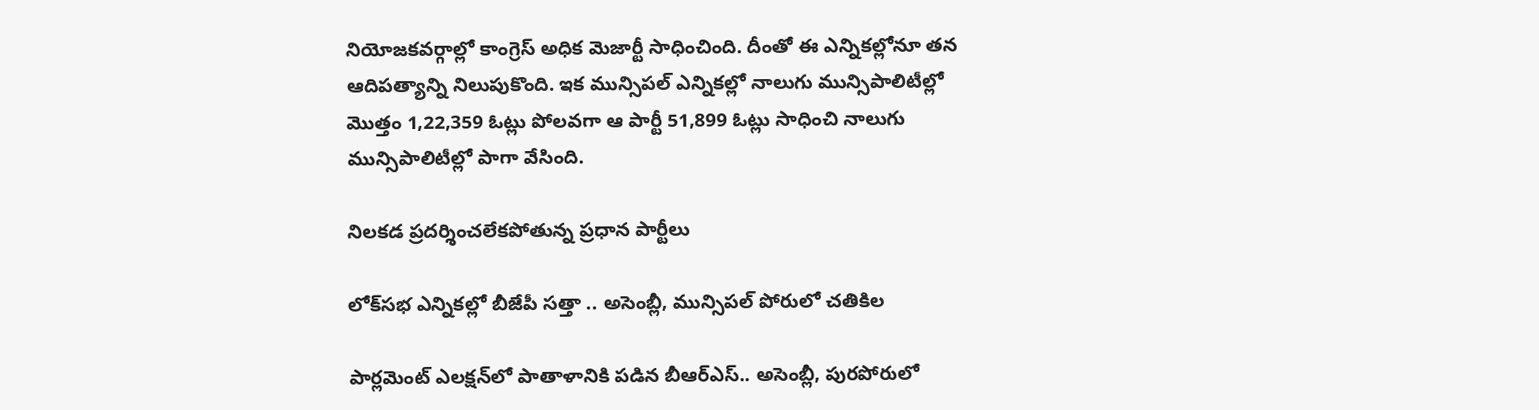నియోజకవర్గాల్లో కాంగ్రెస్‌ అధిక మెజార్టీ సాధించింది. దీంతో ఈ ఎన్నికల్లోనూ తన ఆదిపత్యాన్ని నిలుపుకొంది. ఇక మున్సిపల్‌ ఎన్నికల్లో నాలుగు మున్సిపాలిటీల్లో మొత్తం 1,22,359 ఓట్లు పోలవగా ఆ పార్టీ 51,899 ఓట్లు సాధించి నాలుగు మున్సిపాలిటీల్లో పాగా వేసింది.

నిలకడ ప్రదర్శించలేకపోతున్న ప్రధాన పార్టీలు

లోక్‌సభ ఎన్నికల్లో బీజేపీ సత్తా .. అసెంబ్లీ, మున్సిపల్‌ పోరులో చతికిల

పార్లమెంట్‌ ఎలక్షన్‌లో పాతాళానికి పడిన బీఆర్‌ఎస్‌.. అసెంబ్లీ, పురపోరులో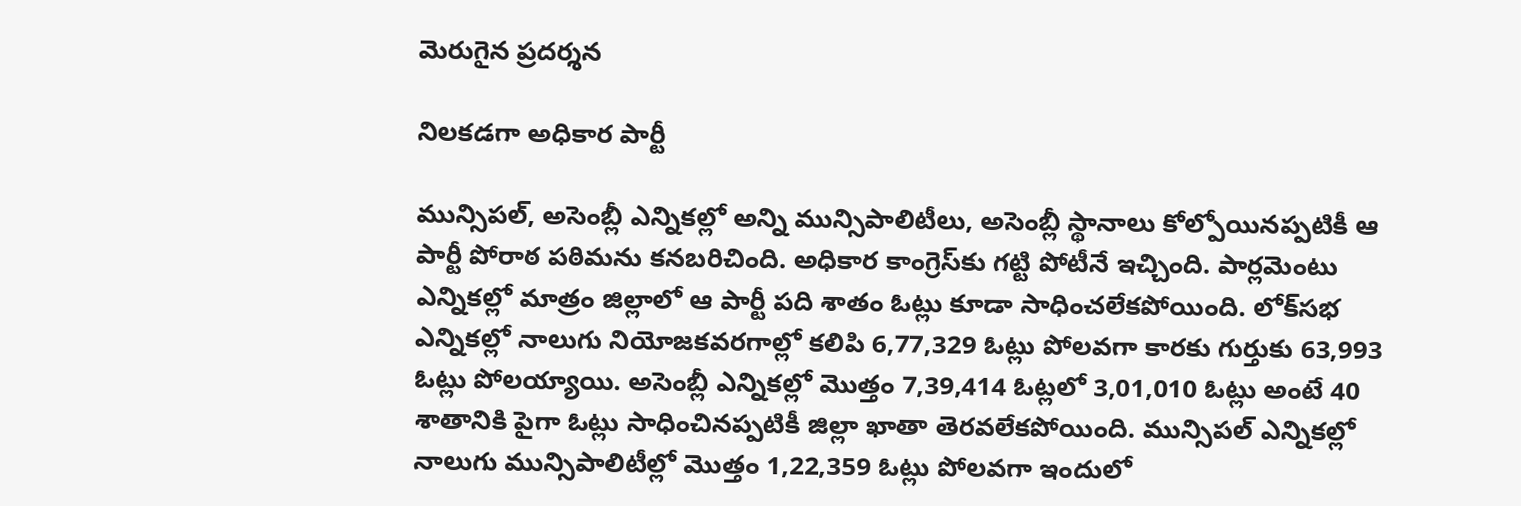మెరుగైన ప్రదర్శన

నిలకడగా అధికార పార్టీ

మున్సిపల్‌, అసెంబ్లీ ఎన్నికల్లో అన్ని మున్సిపాలిటీలు, అసెంబ్లీ స్థానాలు కోల్పోయినప్పటికీ ఆ పార్టీ పోరాఠ పఠిమను కనబరిచింది. అధికార కాంగ్రెస్‌కు గట్టి పోటీనే ఇచ్చింది. పార్లమెంటు ఎన్నికల్లో మాత్రం జిల్లాలో ఆ పార్టీ పది శాతం ఓట్లు కూడా సాధించలేకపోయింది. లోక్‌సభ ఎన్నికల్లో నాలుగు నియోజకవరగాల్లో కలిపి 6,77,329 ఓట్లు పోలవగా కారకు గుర్తుకు 63,993 ఓట్లు పోలయ్యాయి. అసెంబ్లీ ఎన్నికల్లో మొత్తం 7,39,414 ఓట్లలో 3,01,010 ఓట్లు అంటే 40 శాతానికి పైగా ఓట్లు సాధించినప్పటికీ జిల్లా ఖాతా తెరవలేకపోయింది. మున్సిపల్‌ ఎన్నికల్లో నాలుగు మున్సిపాలిటీల్లో మొత్తం 1,22,359 ఓట్లు పోలవగా ఇందులో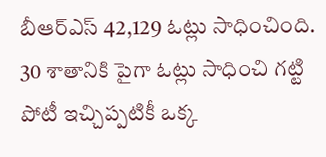బీఆర్‌ఎస్‌ 42,129 ఓట్లు సాధించింది. 30 శాతానికి పైగా ఓట్లు సాధించి గట్టి పోటీ ఇచ్చిప్పటికీ ఒక్క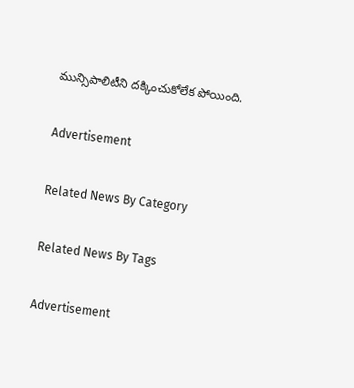మున్సిపాలిటీని దక్కించుకోలేక పోయింది.

Advertisement

Related News By Category

Related News By Tags

Advertisement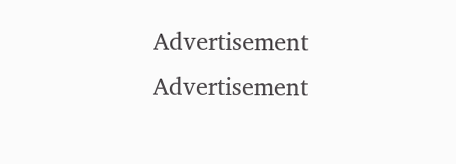Advertisement
Advertisement